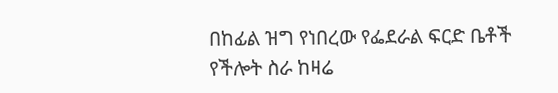በከፊል ዝግ የነበረው የፌደራል ፍርድ ቤቶች የችሎት ስራ ከዛሬ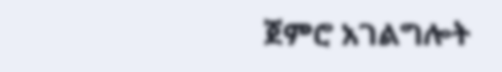ጀምሮ አገልግሎት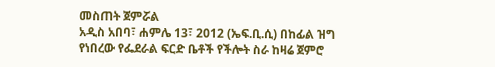መስጠት ጀምሯል
አዲስ አበባ፣ ሐምሌ 13፣ 2012 (ኤፍ.ቢ.ሲ) በከፊል ዝግ የነበረው የፌደራል ፍርድ ቤቶች የችሎት ስራ ከዛሬ ጀምሮ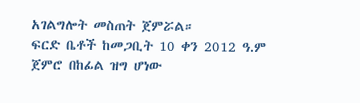አገልግሎት መስጠት ጀምሯል።
ፍርድ ቤቶች ከመጋቢት 10 ቀን 2012 ዓ.ም ጀምሮ በከፊል ዝግ ሆነው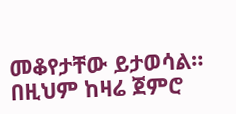መቆየታቸው ይታወሳል።
በዚህም ከዛሬ ጀምሮ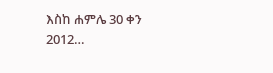እስከ ሐምሌ 30 ቀን 2012…